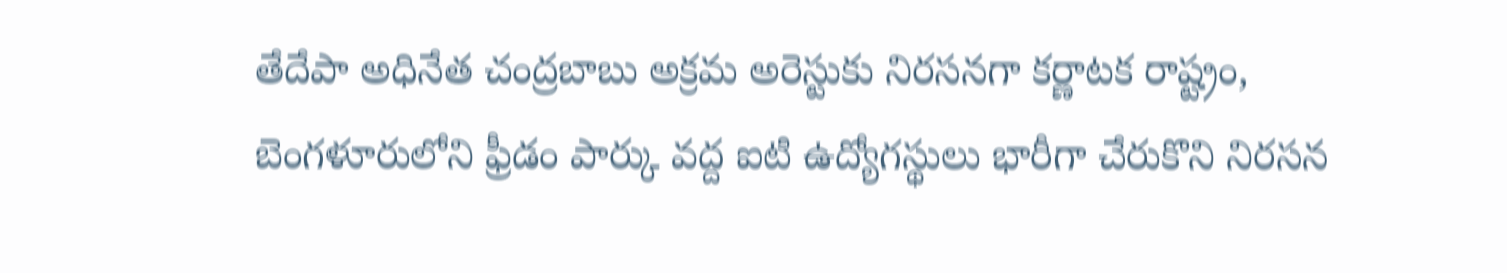తేదేపా అధినేత చంద్రబాబు అక్రమ అరెస్టుకు నిరసనగా కర్ణాటక రాష్ట్రం, బెంగళూరులోని ఫ్రీడం పార్కు వద్ద ఐటి ఉద్యోగస్థులు భారీగా చేరుకొని నిరసన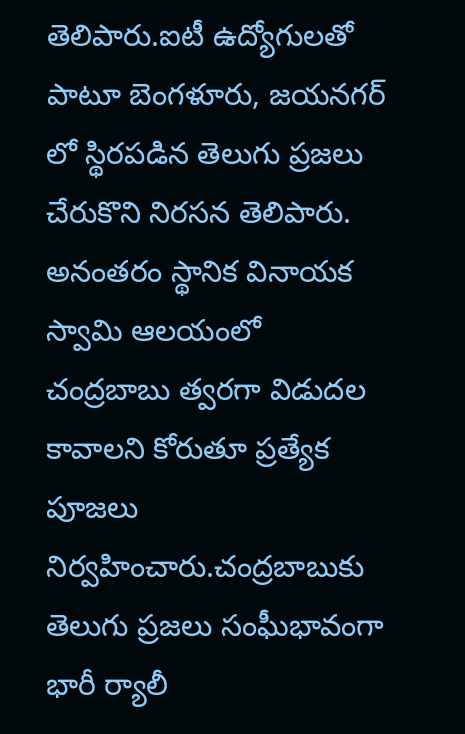తెలిపారు.ఐటీ ఉద్యోగులతో పాటూ బెంగళూరు, జయనగర్ లో స్థిరపడిన తెలుగు ప్రజలు చేరుకొని నిరసన తెలిపారు.
అనంతరం స్థానిక వినాయక స్వామి ఆలయంలో చంద్రబాబు త్వరగా విడుదల కావాలని కోరుతూ ప్రత్యేక పూజలు నిర్వహించారు.చంద్రబాబుకు తెలుగు ప్రజలు సంఘీభావంగా భారీ ర్యాలీ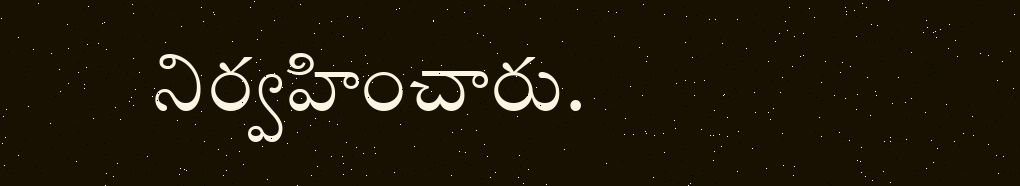నిర్వహించారు.